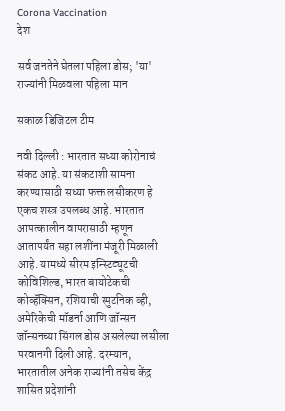Corona Vaccination
देश

सर्व जनतेने घेतला पहिला डोस; 'या' राज्यांनी मिळवला पहिला मान

सकाळ डिजिटल टीम

नवी दिल्ली : भारतात सध्या कोरोनाचं संकट आहे. या संकटाशी सामना करण्यासाठी सध्या फक्त लसीकरण हे एकच शस्त्र उपलब्ध आहे. भारतात आपत्कालीन वापरासाठी म्हणून आतापर्यंत सहा लशींना मंजूरी मिळाली आहे. यामध्ये सीरम इन्स्टिट्यूटची कोविशिल्ड, भारत बायोटेकची कोव्हॅक्सिन, रशियाची स्पुटनिक व्ही, अमेरिकेची मॉडर्ना आणि जॉन्सन जॉन्सनच्या सिंगल डोस असलेल्या लसीला परवानगी दिली आहे. दरम्यान, भारतातील अनेक राज्यांनी तसेच केंद्र शासित प्रदेशांनी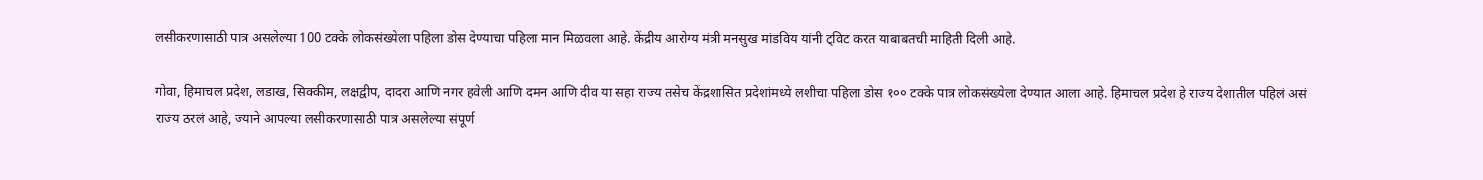लसीकरणासाठी पात्र असलेल्या 100 टक्के लोकसंख्येला पहिला डोस देण्याचा पहिला मान मिळवला आहे. केंद्रीय आरोग्य मंत्री मनसुख मांडविय यांनी ट्विट करत याबाबतची माहिती दिली आहे.

गोवा, हिमाचल प्रदेश, लडाख, सिक्कीम, लक्षद्वीप, दादरा आणि नगर हवेली आणि दमन आणि दीव या सहा राज्य तसेच केंद्रशासित प्रदेशांमध्ये लशीचा पहिला डोस १०० टक्के पात्र लोकसंख्येला देण्यात आला आहे. हिमाचल प्रदेश हे राज्य देशातील पहिलं असं राज्य ठरलं आहे, ज्याने आपल्या लसीकरणासाठी पात्र असलेल्या संपूर्ण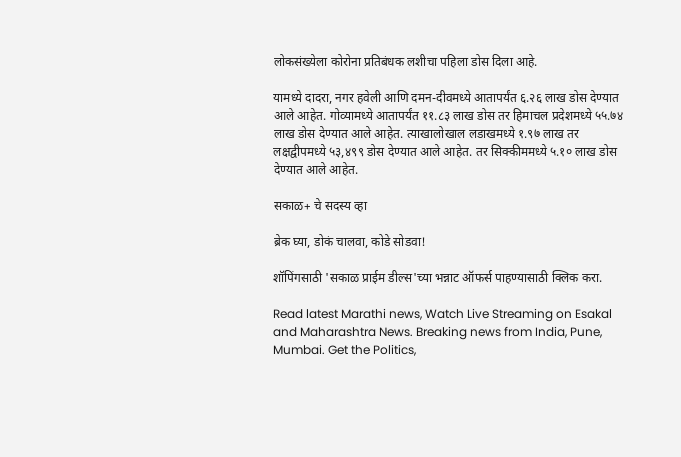लोकसंख्येला कोरोना प्रतिबंधक लशीचा पहिला डोस दिला आहे.

यामध्ये दादरा, नगर हवेली आणि दमन-दीवमध्ये आतापर्यंत ६.२६ लाख डोस देण्यात आले आहेत. गोव्यामध्ये आतापर्यंत ११.८३ लाख डोस तर हिमाचल प्रदेशमध्ये ५५.७४ लाख डोस देण्यात आले आहेत. त्याखालोखाल लडाखमध्ये १.९७ लाख तर लक्षद्वीपमध्ये ५३,४९९ डोस देण्यात आले आहेत. तर सिक्कीममध्ये ५.१० लाख डोस देण्यात आले आहेत.

सकाळ+ चे सदस्य व्हा

ब्रेक घ्या, डोकं चालवा, कोडे सोडवा!

शॉपिंगसाठी 'सकाळ प्राईम डील्स'च्या भन्नाट ऑफर्स पाहण्यासाठी क्लिक करा.

Read latest Marathi news, Watch Live Streaming on Esakal and Maharashtra News. Breaking news from India, Pune, Mumbai. Get the Politics,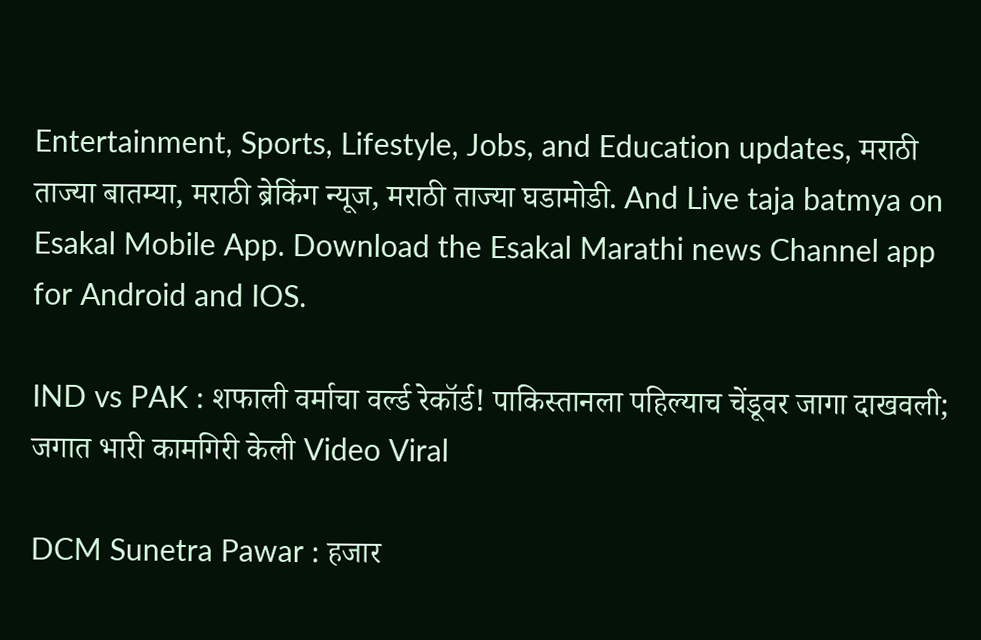Entertainment, Sports, Lifestyle, Jobs, and Education updates, मराठी ताज्या बातम्या, मराठी ब्रेकिंग न्यूज, मराठी ताज्या घडामोडी. And Live taja batmya on Esakal Mobile App. Download the Esakal Marathi news Channel app for Android and IOS.

IND vs PAK : शफाली वर्माचा वर्ल्ड रेकॉर्ड! पाकिस्तानला पहिल्याच चेंडूवर जागा दाखवली; जगात भारी कामगिरी केली Video Viral

DCM Sunetra Pawar : हजार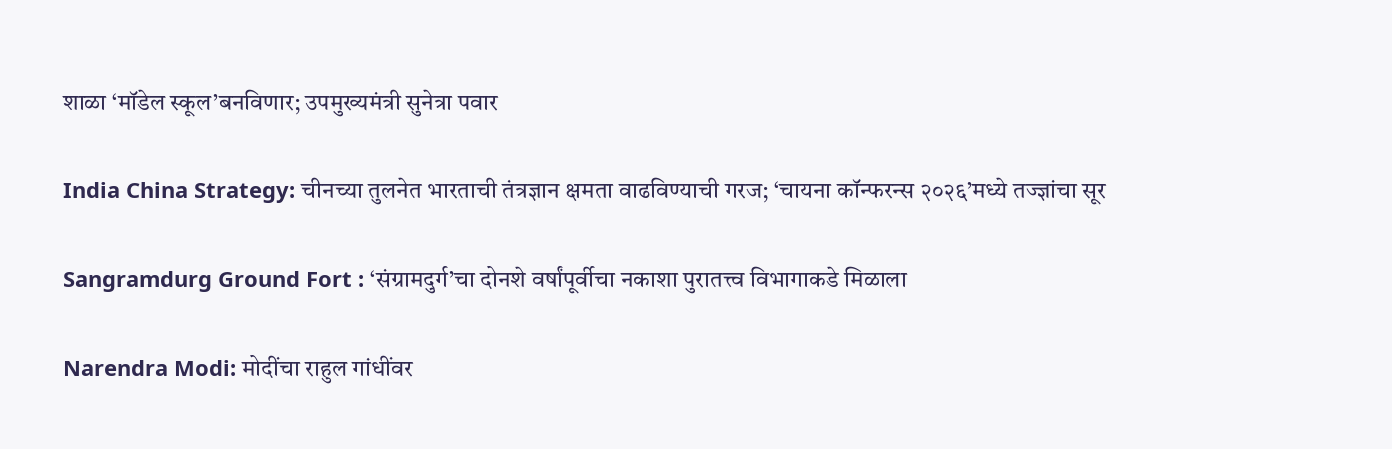शाळा ‘मॉडेल स्कूल’बनविणार; उपमुख्यमंत्री सुनेत्रा पवार

India China Strategy: चीनच्या तुलनेत भारताची तंत्रज्ञान क्षमता वाढविण्याची गरज; ‘चायना कॉन्फरन्स २०२६’मध्ये तज्ज्ञांचा सूर

Sangramdurg Ground Fort : ‘संग्रामदुर्ग’चा दोनशे वर्षांपूर्वीचा नकाशा पुरातत्त्व विभागाकडे मिळाला

Narendra Modi: मोदींचा राहुल गांधींवर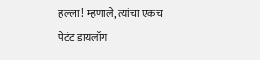हल्ला! म्हणाले, त्यांचा एकच पेटंट डायलॉग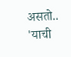असतो.. 'याची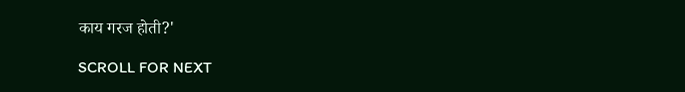काय गरज होती?'

SCROLL FOR NEXT